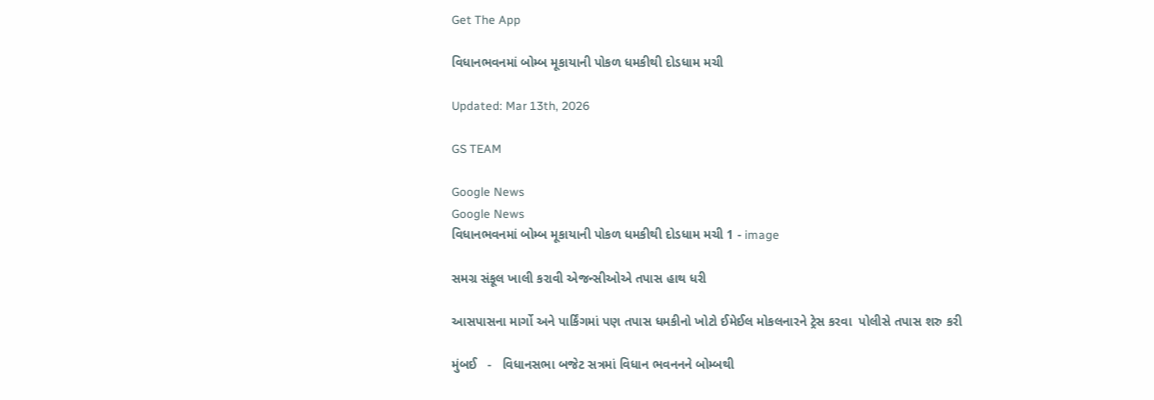Get The App

વિધાનભવનમાં બોમ્બ મૂકાયાની પોકળ ધમકીથી દોડધામ મચી

Updated: Mar 13th, 2026

GS TEAM

Google News
Google News
વિધાનભવનમાં બોમ્બ મૂકાયાની પોકળ ધમકીથી દોડધામ મચી 1 - image

સમગ્ર સંકૂલ ખાલી કરાવી એજન્સીઓએ તપાસ હાથ ધરી

આસપાસના માર્ગો અને પાર્કિંગમાં પણ તપાસ ધમકીનો ખોટો ઈમેઈલ મોકલનારને ટ્રેસ કરવા  પોલીસે તપાસ શરુ કરી

મુંબઈ   -   વિધાનસભા બજેટ સત્રમાં વિધાન ભવનનને બોમ્બથી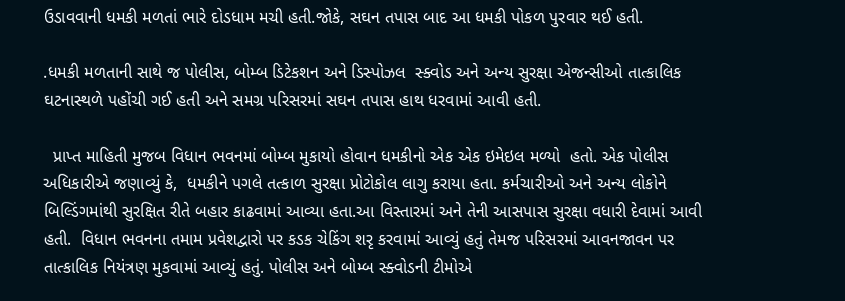ઉડાવવાની ધમકી મળતાં ભારે દોડધામ મચી હતી.જોકે, સઘન તપાસ બાદ આ ધમકી પોકળ પુરવાર થઈ હતી.

.ધમકી મળતાની સાથે જ પોલીસ, બોમ્બ ડિટેકશન અને ડિસ્પોઝલ  સ્ક્વોડ અને અન્ય સુરક્ષા એજન્સીઓ તાત્કાલિક ઘટનાસ્થળે પહોંચી ગઈ હતી અને સમગ્ર પરિસરમાં સઘન તપાસ હાથ ધરવામાં આવી હતી.

  પ્રાપ્ત માહિતી મુજબ વિધાન ભવનમાં બોમ્બ મુકાયો હોવાન ધમકીનો એક એક ઇમેઇલ મળ્યો  હતો. એક પોલીસ અધિકારીએ જણાવ્યું કે,  ધમકીને પગલે તત્કાળ સુરક્ષા પ્રોટોકોલ લાગુ કરાયા હતા. કર્મચારીઓ અને અન્ય લોકોને બિલ્ડિંગમાંથી સુરક્ષિત રીતે બહાર કાઢવામાં આવ્યા હતા.આ વિસ્તારમાં અને તેની આસપાસ સુરક્ષા વધારી દેવામાં આવી હતી.  વિધાન ભવનના તમામ પ્રવેશદ્વારો પર કડક ચેકિંગ શરૃ કરવામાં આવ્યું હતું તેમજ પરિસરમાં આવનજાવન પર તાત્કાલિક નિયંત્રણ મુકવામાં આવ્યું હતું. પોલીસ અને બોમ્બ સ્ક્વોડની ટીમોએ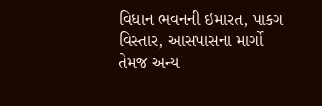વિધાન ભવનની ઇમારત, પાકગ વિસ્તાર, આસપાસના માર્ગો તેમજ અન્ય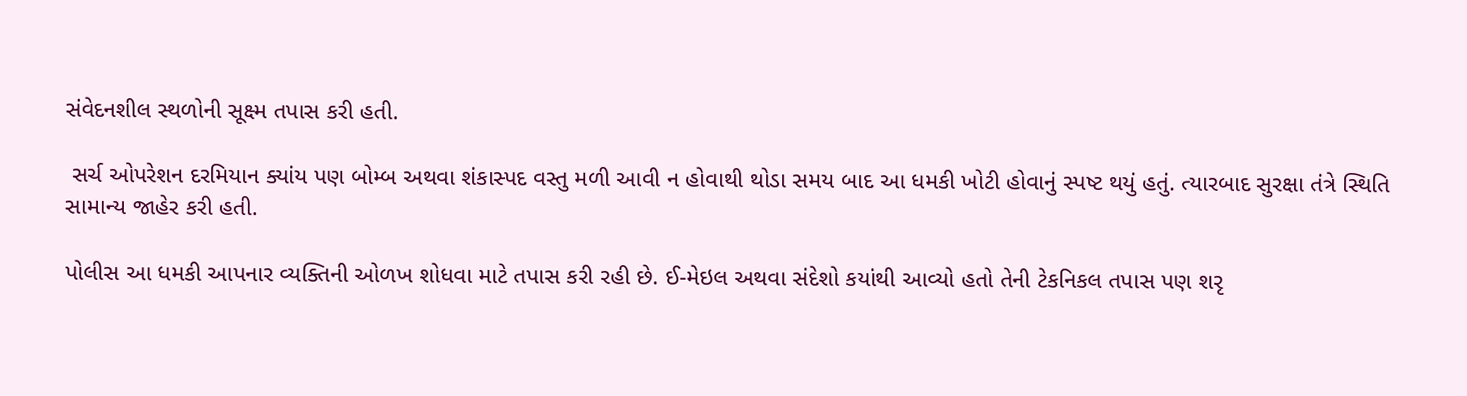સંવેદનશીલ સ્થળોની સૂક્ષ્મ તપાસ કરી હતી.

 સર્ચ ઓપરેશન દરમિયાન ક્યાંય પણ બોમ્બ અથવા શંકાસ્પદ વસ્તુ મળી આવી ન હોવાથી થોડા સમય બાદ આ ધમકી ખોટી હોવાનું સ્પષ્ટ થયું હતું. ત્યારબાદ સુરક્ષા તંત્રે સ્થિતિ સામાન્ય જાહેર કરી હતી.

પોલીસ આ ધમકી આપનાર વ્યક્તિની ઓળખ શોધવા માટે તપાસ કરી રહી છે. ઈ-મેઇલ અથવા સંદેશો કયાંથી આવ્યો હતો તેની ટેકનિકલ તપાસ પણ શરૃ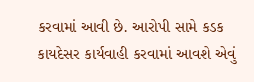કરવામાં આવી છે. આરોપી સામે કડક કાયદેસર કાર્યવાહી કરવામાં આવશે એવું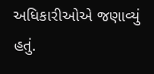અધિકારીઓએ જણાવ્યું હતું.